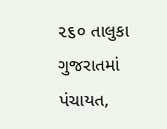૨૬૦ તાલુકા ગુજરાતમાં પંચાયત,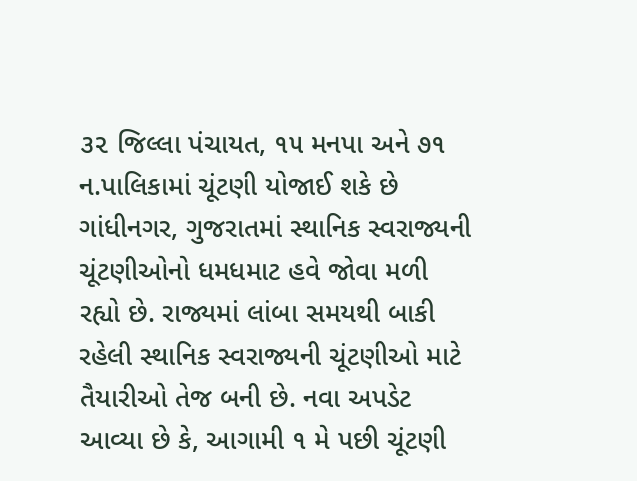૩૨ જિલ્લા પંચાયત, ૧૫ મનપા અને ૭૧ ન.પાલિકામાં ચૂંટણી યોજાઈ શકે છે
ગાંધીનગર, ગુજરાતમાં સ્થાનિક સ્વરાજ્યની ચૂંટણીઓનો ધમધમાટ હવે જોવા મળી રહ્યો છે. રાજ્યમાં લાંબા સમયથી બાકી રહેલી સ્થાનિક સ્વરાજ્યની ચૂંટણીઓ માટે તૈયારીઓ તેજ બની છે. નવા અપડેટ આવ્યા છે કે, આગામી ૧ મે પછી ચૂંટણી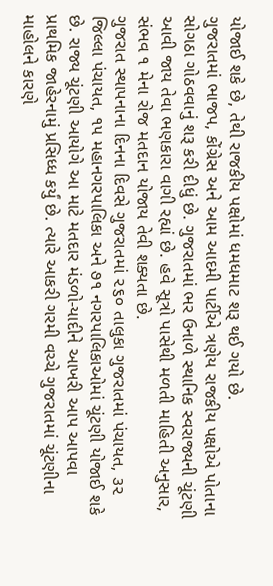યોજાઈ શકે છે, તેથી રાજકીય પક્ષોમાં ધમધમાટ શરૂ થઈ ગયો છે.
ગુજરાતમાં ભાજપ, કોંગ્રેસ અને આમ આદમી પાર્ટીએ ત્રણેય રાજકીય પક્ષોએ પોતાના સોગઠા ગોઠવવાનું શરૂ કરી દીધું છે. ગુજરાતમાં ભર ઉનાળે સ્થાનિક સ્વરાજ્યની ચૂંટણી આવી જાય તેવા ભણકારા વાગી રહ્યાં છે. હવે સૂત્રો પાસેથી મળતી માહિતી અનુસાર, સંભવ ૧ મેના રોજ મતદાન યોજાય તેવી શક્યતા છે.
ગુજરાત સ્થાપનાના દિનના દિવસે ગુજરાતમાં ૨૬૦ તાલુકા ગુજરાતમાં પંચાયત, ૩૨ જિલ્લા પંચાયત, ૧૫ મહાનગરપાલિકા અને ૭૧ નગરપાલિકાઓમાં ચૂંટણી યોજાઈ શકે છે. રાજ્ય ચૂંટણી આયોગે આ માટે મતદાર મંડળો-યાદીને આખરી આપ આપવા પ્રાથમિક જાહેરનામું પ્રસિધ્ધ કર્યું છે. ત્યારે આકરી ગરમી વચ્ચે ગુજરાતમાં ચૂંટણીના માહોલને કારણે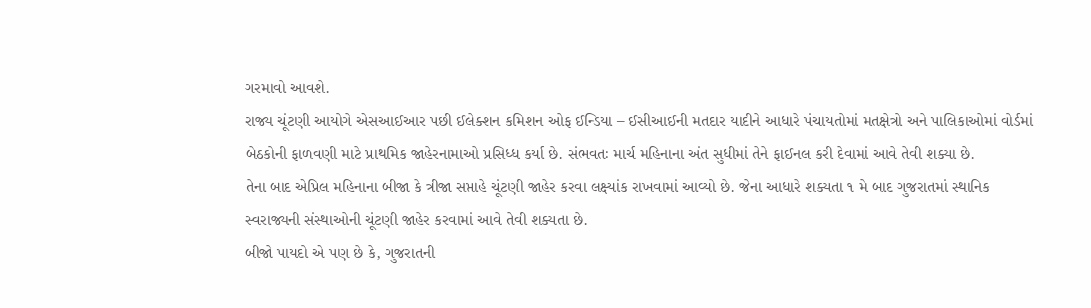ગરમાવો આવશે.
રાજ્ય ચૂંટણી આયોગે એસઆઈઆર પછી ઈલેક્શન કમિશન ઓફ ઈન્ડિયા – ઈસીઆઈની મતદાર યાદીને આધારે પંચાયતોમાં મતક્ષેત્રો અને પાલિકાઓમાં વોર્ડમાં બેઠકોની ફાળવણી માટે પ્રાથમિક જાહેરનામાઓ પ્રસિધ્ધ કર્યા છે. સંભવતઃ માર્ચ મહિનાના અંત સુધીમાં તેને ફાઈનલ કરી દેવામાં આવે તેવી શક્યા છે.
તેના બાદ એપ્રિલ મહિનાના બીજા કે ત્રીજા સપ્તાહે ચૂંટણી જાહેર કરવા લક્ષ્યાંક રાખવામાં આવ્યો છે. જેના આધારે શક્યતા ૧ મે બાદ ગુજરાતમાં સ્થાનિક સ્વરાજ્યની સંસ્થાઓની ચૂંટણી જાહેર કરવામાં આવે તેવી શક્યતા છે.
બીજો પાયદો એ પણ છે કે, ગુજરાતની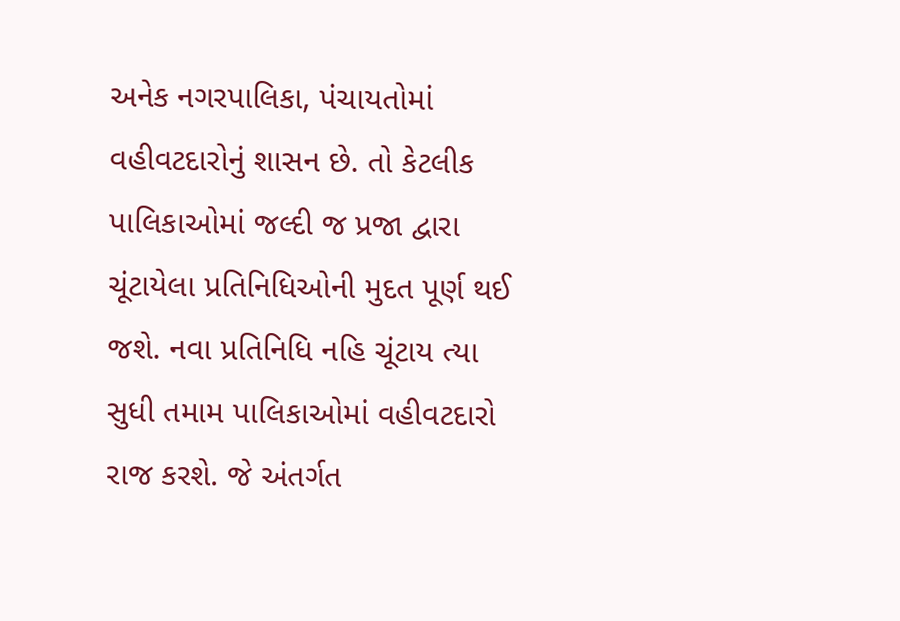અનેક નગરપાલિકા, પંચાયતોમાં વહીવટદારોનું શાસન છે. તો કેટલીક પાલિકાઓમાં જલ્દી જ પ્રજા દ્વારા ચૂંટાયેલા પ્રતિનિધિઓની મુદત પૂર્ણ થઈ જશે. નવા પ્રતિનિધિ નહિ ચૂંટાય ત્યા સુધી તમામ પાલિકાઓમાં વહીવટદારો રાજ કરશે. જે અંતર્ગત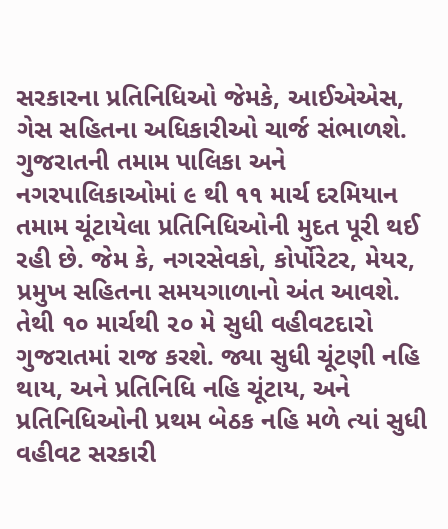સરકારના પ્રતિનિધિઓ જેમકે, આઈએએસ, ગેસ સહિતના અધિકારીઓ ચાર્જ સંભાળશે.
ગુજરાતની તમામ પાલિકા અને નગરપાલિકાઓમાં ૯ થી ૧૧ માર્ચ દરમિયાન તમામ ચૂંટાયેલા પ્રતિનિધિઓની મુદત પૂરી થઈ રહી છે. જેમ કે, નગરસેવકો, કોર્પોરેટર, મેયર, પ્રમુખ સહિતના સમયગાળાનો અંત આવશે. તેથી ૧૦ માર્ચથી ૨૦ મે સુધી વહીવટદારો ગુજરાતમાં રાજ કરશે. જ્યા સુધી ચૂંટણી નહિ થાય, અને પ્રતિનિધિ નહિ ચૂંટાય, અને પ્રતિનિધિઓની પ્રથમ બેઠક નહિ મળે ત્યાં સુધી વહીવટ સરકારી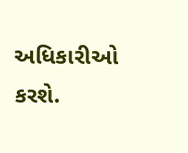અધિકારીઓ કરશે.